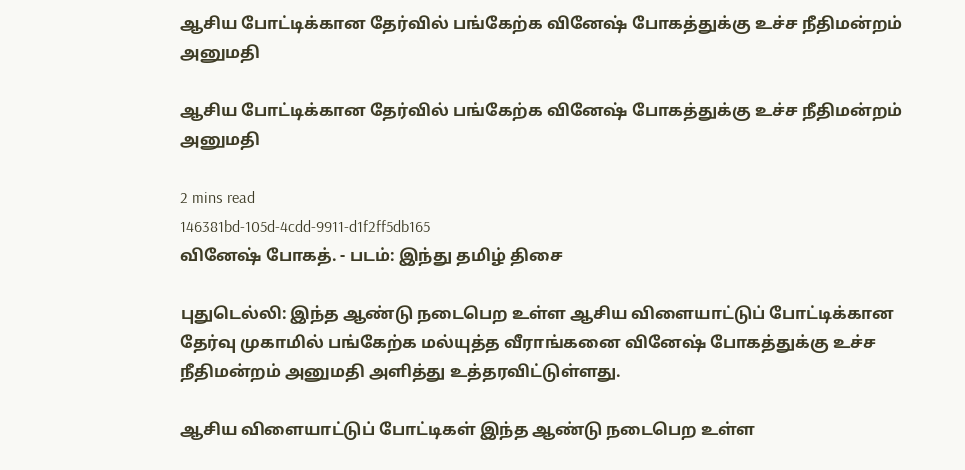ஆசிய போட்டிக்கான தேர்வில் பங்கேற்க வினேஷ் போகத்துக்கு உச்ச நீதிமன்றம் அனுமதி

ஆசிய போட்டிக்கான தேர்வில் பங்கேற்க வினேஷ் போகத்துக்கு உச்ச நீதிமன்றம் அனுமதி

2 mins read
146381bd-105d-4cdd-9911-d1f2ff5db165
வினேஷ் போகத். - படம்: இந்து தமிழ் திசை

புதுடெல்லி: இந்த ஆண்டு நடைபெற உள்ள ஆசிய விளையாட்டுப் போட்டிக்கான தேர்வு முகாமில் பங்கேற்க மல்யுத்த வீராங்கனை வினேஷ் போகத்துக்கு உச்ச நீதிமன்றம் அனுமதி அளித்து உத்தரவிட்டுள்ளது.

ஆசிய விளையாட்டுப் போட்டிகள் இந்த ஆண்டு நடைபெற உள்ள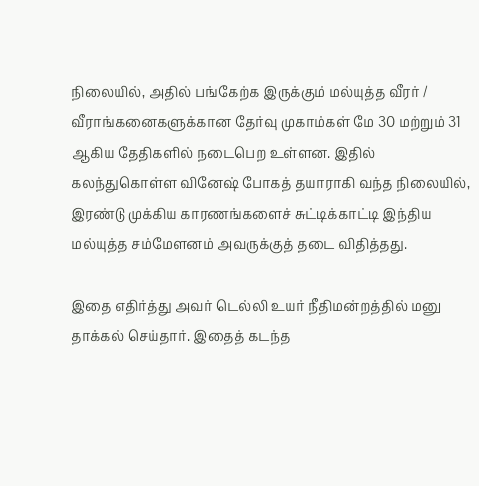நிலையில், அதில் பங்கேற்க இருக்கும் மல்யுத்த வீரர் / வீராங்கனைகளுக்கான தேர்வு முகாம்கள் மே 30 மற்றும் 31 ஆகிய தேதிகளில் நடைபெற உள்ளன. இதில் கலந்துகொள்ள வினேஷ் போகத் தயாராகி வந்த நிலையில், இரண்டு முக்கிய காரணங்களைச் சுட்டிக்காட்டி இந்திய மல்யுத்த சம்மேளனம் அவருக்குத் தடை விதித்தது.

இதை எதிர்த்து அவர் டெல்லி உயர் நீதிமன்றத்தில் மனு தாக்கல் செய்தார். இதைத் கடந்த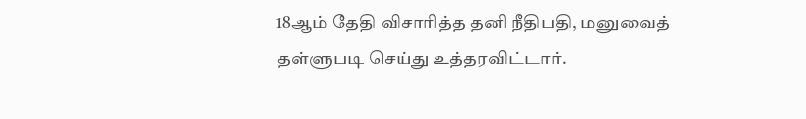18ஆம் தேதி விசாரித்த தனி நீதிபதி, மனுவைத் தள்ளுபடி செய்து உத்தரவிட்டார்.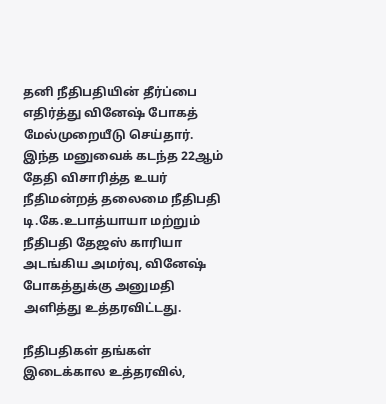தனி நீதிபதியின் தீர்ப்பை எதிர்த்து வினேஷ் போகத் மேல்முறையீடு செய்தார். இந்த மனுவைக் கடந்த 22ஆம் தேதி விசாரித்த உயர் நீதிமன்றத் தலைமை நீதிபதி டி.கே.உபாத்யாயா மற்றும் நீதிபதி தேஜஸ் காரியா அடங்கிய அமர்வு, வினேஷ் போகத்துக்கு அனுமதி அளித்து உத்தரவிட்டது.

நீதிபதிகள் தங்கள் இடைக்கால உத்தரவில்,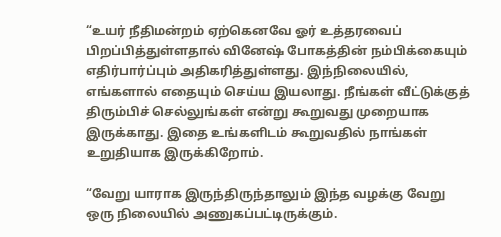“உயர் நீதிமன்றம் ஏற்கெனவே ஓர் உத்தரவைப் பிறப்பித்துள்ளதால் வினேஷ் போகத்தின் நம்பிக்கையும் எதிர்பார்ப்பும் அதிகரித்துள்ளது. இந்நிலையில், எங்களால் எதையும் செய்ய இயலாது. நீங்கள் வீட்டுக்குத் திரும்பிச் செல்லுங்கள் என்று கூறுவது முறையாக இருக்காது. இதை உங்களிடம் கூறுவதில் நாங்கள் உறுதியாக இருக்கிறோம்.

“வேறு யாராக இருந்திருந்தாலும் இந்த வழக்கு வேறு ஒரு நிலையில் அணுகப்பட்டிருக்கும்.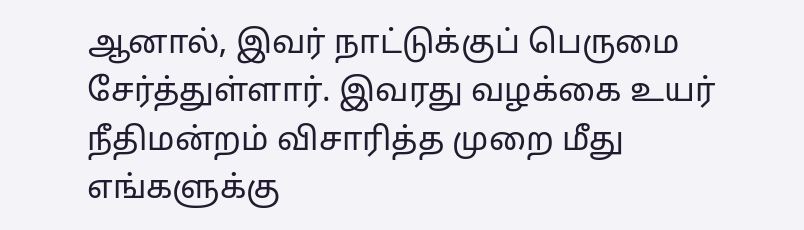ஆனால், இவர் நாட்டுக்குப் பெருமை சேர்த்துள்ளார். இவரது வழக்கை உயர் நீதிமன்றம் விசாரித்த முறை மீது எங்களுக்கு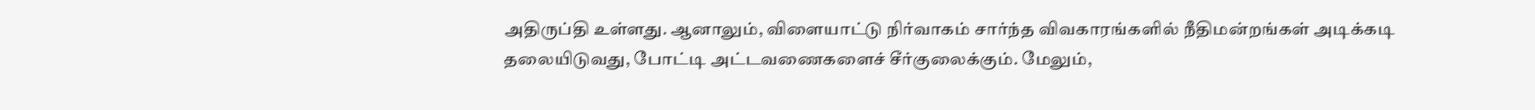அதிருப்தி உள்ளது. ஆனாலும், விளையாட்டு நிர்வாகம் சார்ந்த விவகாரங்களில் நீதிமன்றங்கள் அடிக்கடி தலையிடுவது, போட்டி அட்டவணைகளைச் சீர்குலைக்கும். மேலும்,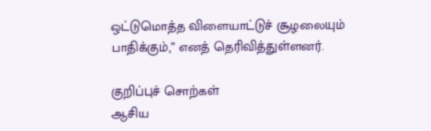ஒட்டுமொத்த விளையாட்டுச் சூழலையும் பாதிக்கும்,” எனத் தெரிவித்துள்ளனர்.

குறிப்புச் சொற்கள்
ஆசிய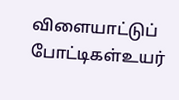விளையாட்டுப் போட்டிகள்உயர்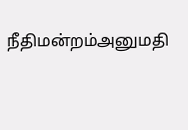நீதிமன்றம்அனுமதி